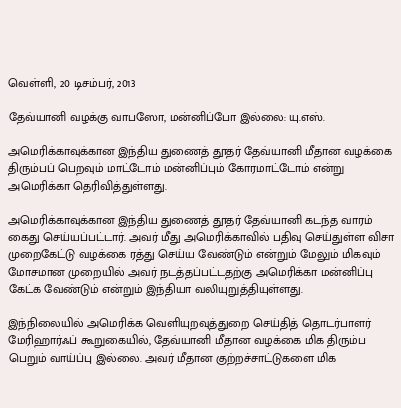வெள்ளி, 20 டிசம்பர், 2013

தேவ்யானி வழக்கு வாபஸோ, மன்னிப்போ இல்லை: யு.எஸ்.

அமெரிக்காவுக்கான இந்திய துணைத் தூதர் தேவ்யானி மீதான வழக்கை திரும்பப் பெறவும் மாட்டோம் மன்னிப்பும் கோரமாட்டோம் என்று அமெரிக்கா தெரிவித்துள்ளது.

அமெரிக்காவுக்கான இந்திய துணைத் தூதர் தேவ்யானி கடந்த வாரம் கைது செய்யப்பட்டார். அவர் மீது அமெரிக்காவில் பதிவு செய்துள்ள விசா முறைகேட்டு வழக்கை ரத்து செய்ய வேண்டும் என்றும் மேலும் மிகவும் மோசமான முறையில் அவர் நடத்தப்பட்டதற்கு அமெரிக்கா மன்னிப்பு கேட்க வேண்டும் என்றும் இந்தியா வலியுறுத்தியுள்ளது.

இந்நிலையில் அமெரிக்க வெளியுறவுத்துறை செய்தித் தொடர்பாளர் மேரிஹார்ஃப் கூறுகையில், தேவ்யானி மீதான வழக்கை மிக திரும்ப பெறும் வாய்ப்பு இல்லை. அவர் மீதான குற்றச்சாட்டுகளை மிக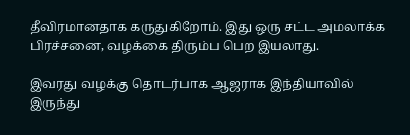தீவிரமானதாக கருதுகிறோம். இது ஒரு சட்ட அமலாக்க பிரச்சனை, வழக்கை திரும்ப பெற இயலாது.

இவரது வழக்கு தொடர்பாக ஆஜராக இந்தியாவில் இருந்து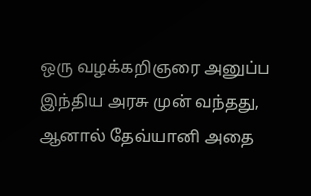ஒரு வழக்கறிஞரை அனுப்ப இந்திய அரசு முன் வந்தது, ஆனால் தேவ்யானி அதை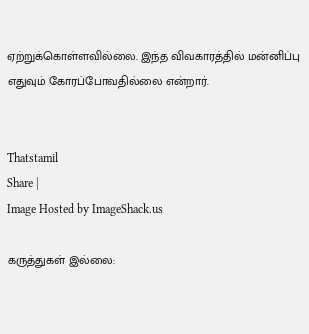ஏற்றுக்கொள்ளவில்லை. இந்த விவகாரத்தில் மன்னிப்பு எதுவும் கோரப்போவதில்லை என்றார்.


Thatstamil
Share |
Image Hosted by ImageShack.us

கருத்துகள் இல்லை: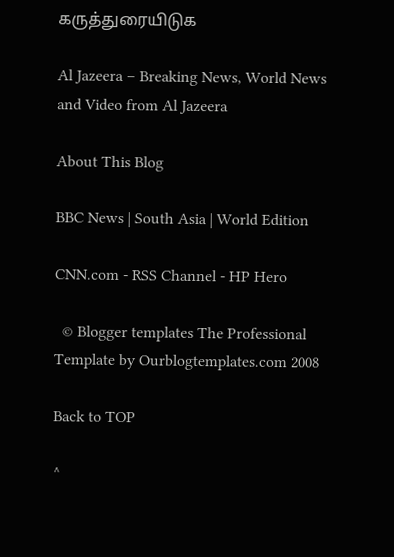கருத்துரையிடுக

Al Jazeera – Breaking News, World News and Video from Al Jazeera

About This Blog

BBC News | South Asia | World Edition

CNN.com - RSS Channel - HP Hero

  © Blogger templates The Professional Template by Ourblogtemplates.com 2008

Back to TOP

^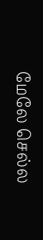மேலே செல்ல